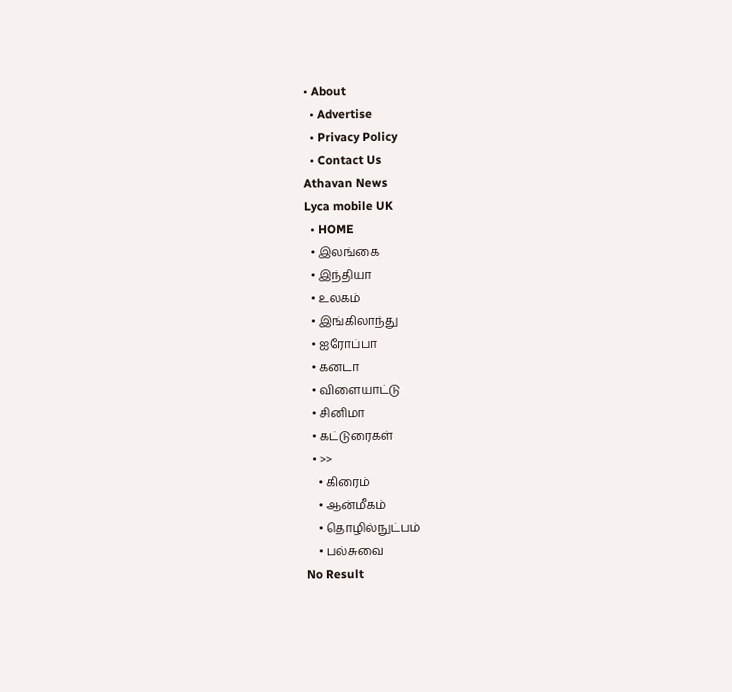• About
  • Advertise
  • Privacy Policy
  • Contact Us
Athavan News
Lyca mobile UK
  • HOME
  • இலங்கை
  • இந்தியா
  • உலகம்
  • இங்கிலாந்து
  • ஐரோப்பா
  • கனடா
  • விளையாட்டு
  • சினிமா
  • கட்டுரைகள்
  • >>
    • கிரைம்
    • ஆன்மீகம்
    • தொழில்நுட்பம்
    • பல்சுவை
No Result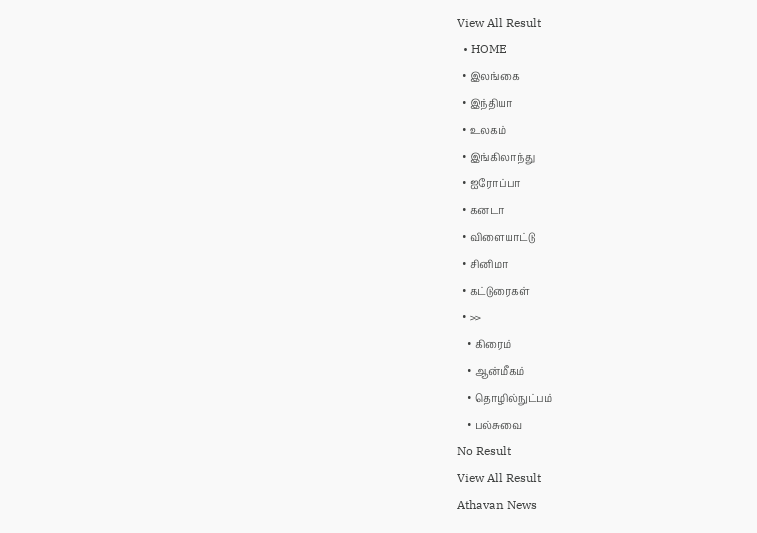View All Result
  • HOME
  • இலங்கை
  • இந்தியா
  • உலகம்
  • இங்கிலாந்து
  • ஐரோப்பா
  • கனடா
  • விளையாட்டு
  • சினிமா
  • கட்டுரைகள்
  • >>
    • கிரைம்
    • ஆன்மீகம்
    • தொழில்நுட்பம்
    • பல்சுவை
No Result
View All Result
Athavan News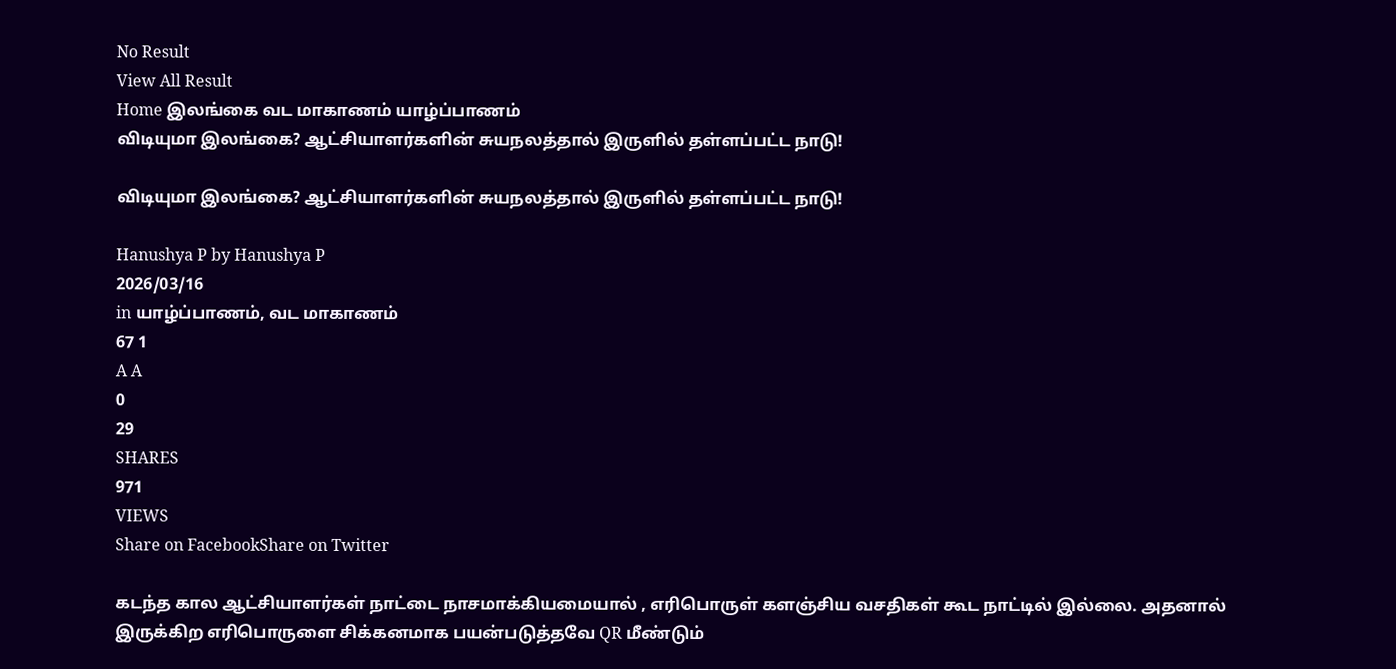No Result
View All Result
Home இலங்கை வட மாகாணம் யாழ்ப்பாணம்
விடியுமா இலங்கை? ஆட்சியாளர்களின் சுயநலத்தால் இருளில் தள்ளப்பட்ட நாடு!

விடியுமா இலங்கை? ஆட்சியாளர்களின் சுயநலத்தால் இருளில் தள்ளப்பட்ட நாடு!

Hanushya P by Hanushya P
2026/03/16
in யாழ்ப்பாணம், வட மாகாணம்
67 1
A A
0
29
SHARES
971
VIEWS
Share on FacebookShare on Twitter

கடந்த கால ஆட்சியாளர்கள் நாட்டை நாசமாக்கியமையால் , எரிபொருள் களஞ்சிய வசதிகள் கூட நாட்டில் இல்லை. அதனால் இருக்கிற எரிபொருளை சிக்கனமாக பயன்படுத்தவே QR மீண்டும்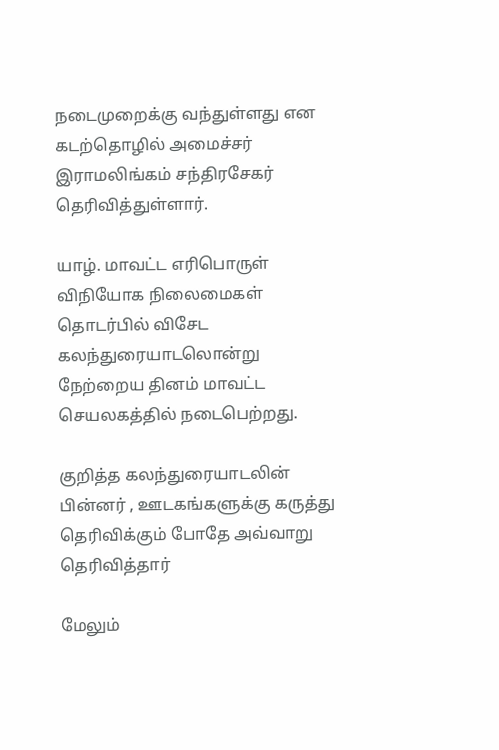நடைமுறைக்கு வந்துள்ளது என கடற்தொழில் அமைச்சர் இராமலிங்கம் சந்திரசேகர் தெரிவித்துள்ளார்.

யாழ். மாவட்ட எரிபொருள் விநியோக நிலைமைகள் தொடர்பில் விசேட கலந்துரையாடலொன்று நேற்றைய தினம் மாவட்ட செயலகத்தில் நடைபெற்றது.

குறித்த கலந்துரையாடலின் பின்னர் , ஊடகங்களுக்கு கருத்து தெரிவிக்கும் போதே அவ்வாறு தெரிவித்தார்

மேலும்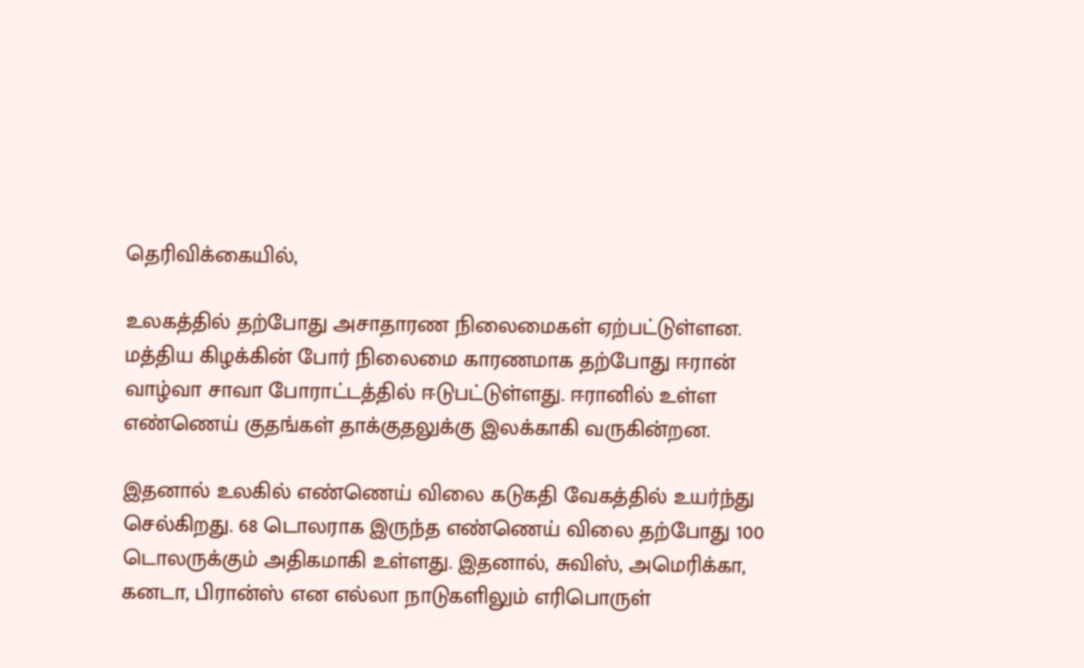தெரிவிக்கையில்,

உலகத்தில் தற்போது அசாதாரண நிலைமைகள் ஏற்பட்டுள்ளன. மத்திய கிழக்கின் போர் நிலைமை காரணமாக தற்போது ஈரான் வாழ்வா சாவா போராட்டத்தில் ஈடுபட்டுள்ளது. ஈரானில் உள்ள எண்ணெய் குதங்கள் தாக்குதலுக்கு இலக்காகி வருகின்றன.

இதனால் உலகில் எண்ணெய் விலை கடுகதி வேகத்தில் உயர்ந்து செல்கிறது. 68 டொலராக இருந்த எண்ணெய் விலை தற்போது 100 டொலருக்கும் அதிகமாகி உள்ளது. இதனால், சுவிஸ், அமெரிக்கா, கனடா, பிரான்ஸ் என எல்லா நாடுகளிலும் எரிபொருள்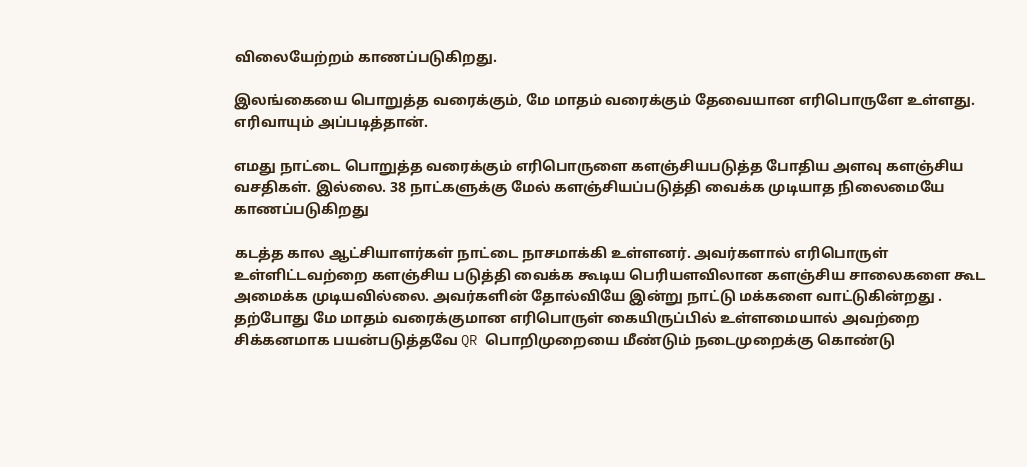விலையேற்றம் காணப்படுகிறது.

இலங்கையை பொறுத்த வரைக்கும், மே மாதம் வரைக்கும் தேவையான எரிபொருளே உள்ளது. எரிவாயும் அப்படித்தான்.

எமது நாட்டை பொறுத்த வரைக்கும் எரிபொருளை களஞ்சியபடுத்த போதிய அளவு களஞ்சிய வசதிகள். இல்லை. 38 நாட்களுக்கு மேல் களஞ்சியப்படுத்தி வைக்க முடியாத நிலைமையே காணப்படுகிறது

கடத்த கால ஆட்சியாளர்கள் நாட்டை நாசமாக்கி உள்ளனர். அவர்களால் எரிபொருள் உள்ளிட்டவற்றை களஞ்சிய படுத்தி வைக்க கூடிய பெரியளவிலான களஞ்சிய சாலைகளை கூட அமைக்க முடியவில்லை. அவர்களின் தோல்வியே இன்று நாட்டு மக்களை வாட்டுகின்றது . தற்போது மே மாதம் வரைக்குமான எரிபொருள் கையிருப்பில் உள்ளமையால் அவற்றை சிக்கனமாக பயன்படுத்தவே QR பொறிமுறையை மீண்டும் நடைமுறைக்கு கொண்டு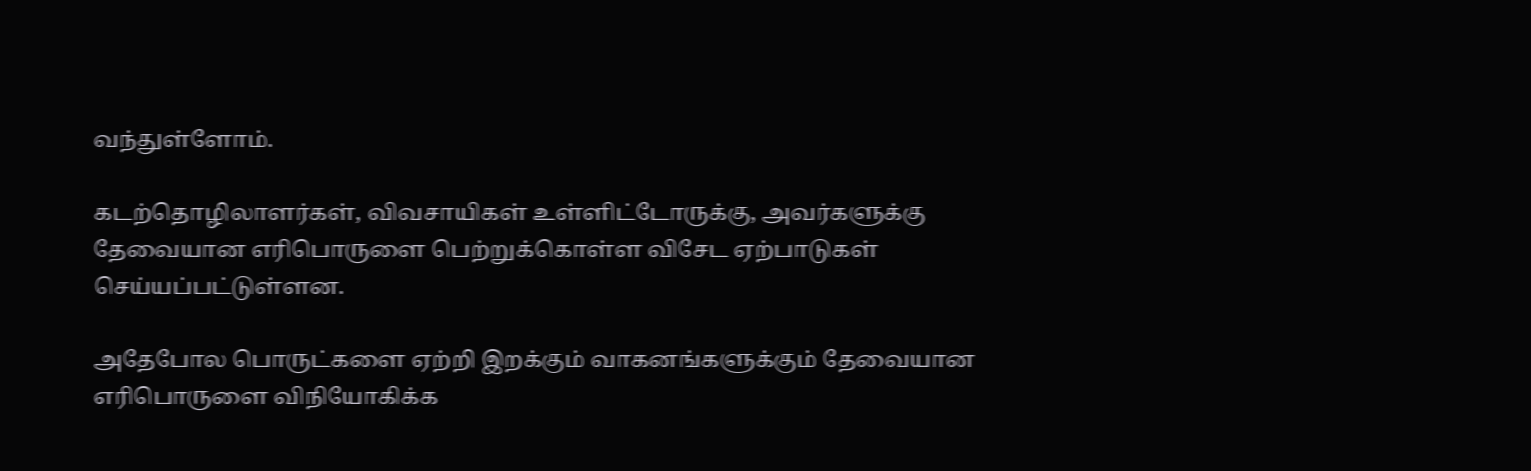வந்துள்ளோம்.

கடற்தொழிலாளர்கள், விவசாயிகள் உள்ளிட்டோருக்கு, அவர்களுக்கு தேவையான எரிபொருளை பெற்றுக்கொள்ள விசேட ஏற்பாடுகள் செய்யப்பட்டுள்ளன.

அதேபோல பொருட்களை ஏற்றி இறக்கும் வாகனங்களுக்கும் தேவையான எரிபொருளை விநியோகிக்க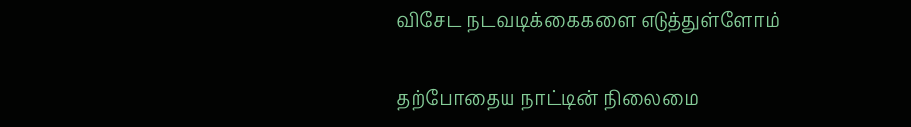விசேட நடவடிக்கைகளை எடுத்துள்ளோம்

தற்போதைய நாட்டின் நிலைமை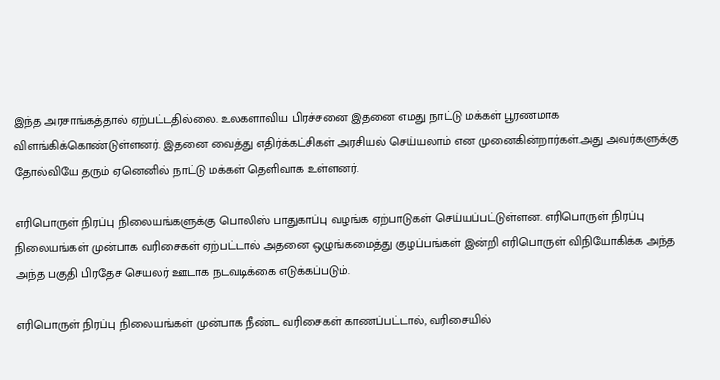இந்த அரசாங்கத்தால் ஏற்பட்டதில்லை. உலகளாவிய பிரச்சனை இதனை எமது நாட்டு மக்கள் பூரணமாக விளங்கிக்கொண்டுள்ளனர். இதனை வைத்து எதிர்க்கட்சிகள் அரசியல் செய்யலாம் என முனைகின்றார்கள்.அது அவர்களுக்கு தோல்வியே தரும் ஏனெனில் நாட்டு மக்கள் தெளிவாக உள்ளனர்.

எரிபொருள் நிரப்பு நிலையங்களுக்கு பொலிஸ் பாதுகாப்பு வழங்க ஏற்பாடுகள் செய்யப்பட்டுள்ளன. எரிபொருள் நிரப்பு நிலையங்கள் முன்பாக வரிசைகள் ஏற்பட்டால் அதனை ஒழுங்கமைத்து குழப்பங்கள் இன்றி எரிபொருள் விநியோகிக்க அந்த அந்த பகுதி பிரதேச செயலர் ஊடாக நடவடிக்கை எடுக்கப்படும்.

எரிபொருள் நிரப்பு நிலையங்கள் முன்பாக நீண்ட வரிசைகள் காணப்பட்டால், வரிசையில்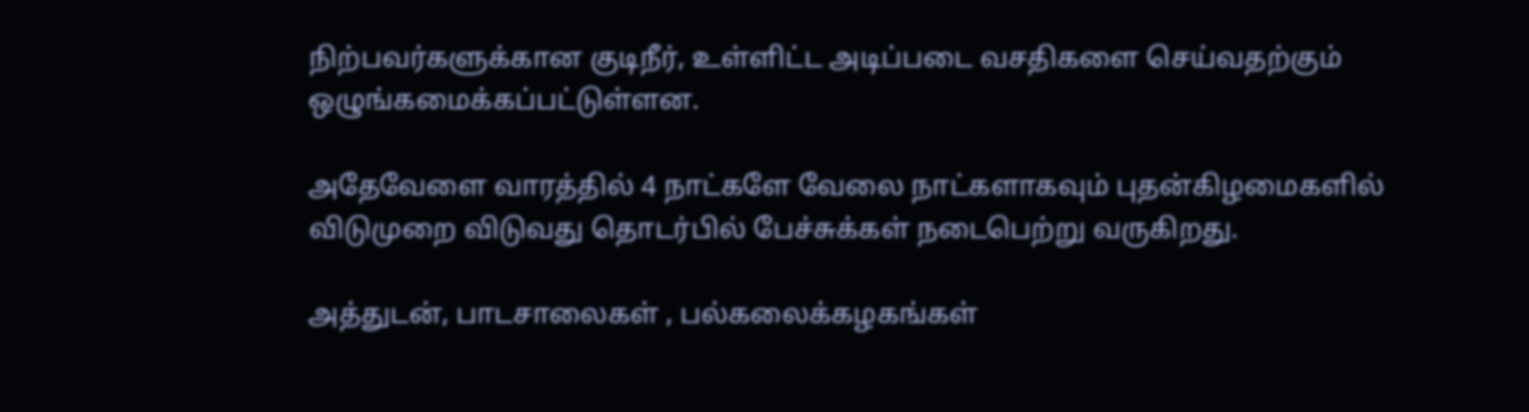நிற்பவர்களுக்கான குடிநீர், உள்ளிட்ட அடிப்படை வசதிகளை செய்வதற்கும் ஒழுங்கமைக்கப்பட்டுள்ளன.

அதேவேளை வாரத்தில் 4 நாட்களே வேலை நாட்களாகவும் புதன்கிழமைகளில் விடுமுறை விடுவது தொடர்பில் பேச்சுக்கள் நடைபெற்று வருகிறது.

அத்துடன், பாடசாலைகள் , பல்கலைக்கழகங்கள்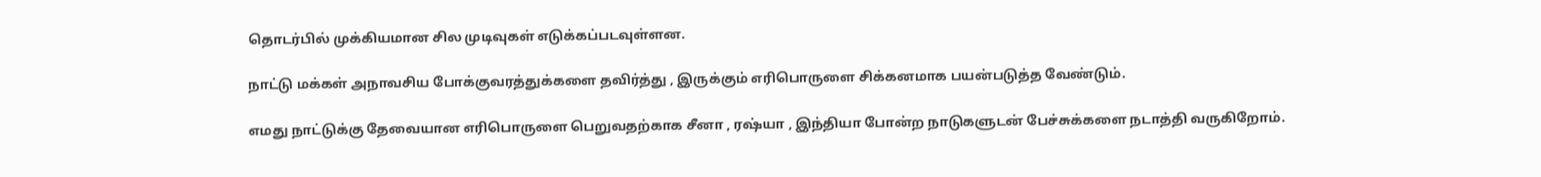தொடர்பில் முக்கியமான சில முடிவுகள் எடுக்கப்படவுள்ளன.

நாட்டு மக்கள் அநாவசிய போக்குவரத்துக்களை தவிர்த்து , இருக்கும் எரிபொருளை சிக்கனமாக பயன்படுத்த வேண்டும்.

எமது நாட்டுக்கு தேவையான எரிபொருளை பெறுவதற்காக சீனா , ரஷ்யா , இந்தியா போன்ற நாடுகளுடன் பேச்சுக்களை நடாத்தி வருகிறோம்.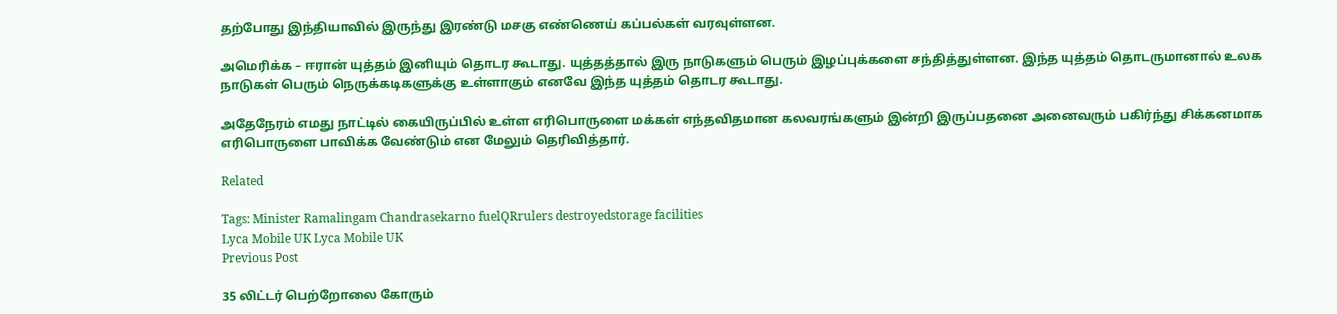தற்போது இந்தியாவில் இருந்து இரண்டு மசகு எண்ணெய் கப்பல்கள் வரவுள்ளன.

அமெரிக்க – ஈரான் யுத்தம் இனியும் தொடர கூடாது. யுத்தத்தால் இரு நாடுகளும் பெரும் இழப்புக்களை சந்தித்துள்ளன. இந்த யுத்தம் தொடருமானால் உலக நாடுகள் பெரும் நெருக்கடிகளுக்கு உள்ளாகும் எனவே இந்த யுத்தம் தொடர கூடாது.

அதேநேரம் எமது நாட்டில் கையிருப்பில் உள்ள எரிபொருளை மக்கள் எந்தவிதமான கலவரங்களும் இன்றி இருப்பதனை அனைவரும் பகிர்ந்து சிக்கனமாக எரிபொருளை பாவிக்க வேண்டும் என மேலும் தெரிவித்தார்.

Related

Tags: Minister Ramalingam Chandrasekarno fuelQRrulers destroyedstorage facilities
Lyca Mobile UK Lyca Mobile UK
Previous Post

35 லிட்டர் பெற்றோலை கோரும்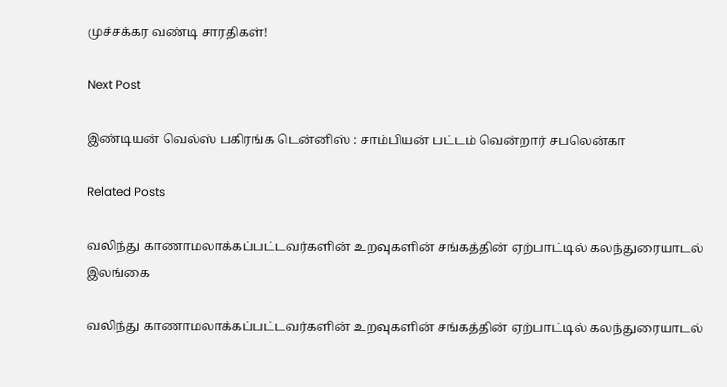முச்சக்கர வண்டி சாரதிகள்!

Next Post

இண்டியன் வெல்ஸ் பகிரங்க டென்னிஸ் : சாம்பியன் பட்டம் வென்றார் சபலென்கா

Related Posts

வலிந்து காணாமலாக்கப்பட்டவர்களின் உறவுகளின் சங்கத்தின் ஏற்பாட்டில் கலந்துரையாடல்
இலங்கை

வலிந்து காணாமலாக்கப்பட்டவர்களின் உறவுகளின் சங்கத்தின் ஏற்பாட்டில் கலந்துரையாடல்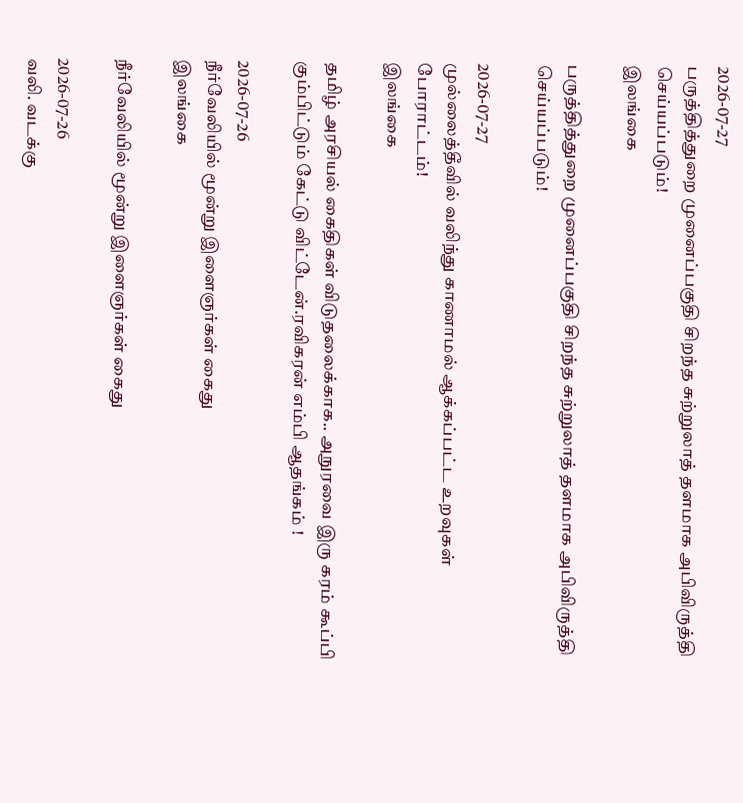2026-07-27
பருத்தித்துறை முனைப்பகுதி சிறந்த சுற்றுலாத் தளமாக அபிவிருத்தி செய்யப்படும்!
இலங்கை

பருத்தித்துறை முனைப்பகுதி சிறந்த சுற்றுலாத் தளமாக அபிவிருத்தி செய்யப்படும்!

2026-07-27
முல்லைத்தீவில் வலிந்து காணாமல் ஆக்கப்பட்ட உறவுகள் போராட்டம்!
இலங்கை

தமிழ் அரசியல் கைதிகள் விடுதலைக்காக.. அநுரவை இரு கரம் கூப்பி கும்பிட்டும் கேட்டு விட்டேன்.ரவிகரன் எம்பி ஆதங்கம் !

2026-07-26
நீர்வேலியில் மூன்று இளைஞர்கள் கைது
இலங்கை

நீர்வேலியில் மூன்று இளைஞர்கள் கைது

2026-07-26
வலி. வடக்கு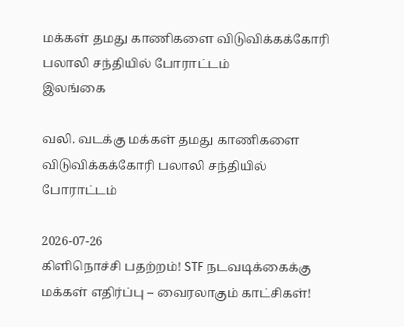மக்கள் தமது காணிகளை விடுவிக்கக்கோரி பலாலி சந்தியில் போராட்டம்
இலங்கை

வலி. வடக்கு மக்கள் தமது காணிகளை விடுவிக்கக்கோரி பலாலி சந்தியில் போராட்டம்

2026-07-26
கிளிநொச்சி பதற்றம்! STF நடவடிக்கைக்கு மக்கள் எதிர்ப்பு – வைரலாகும் காட்சிகள்!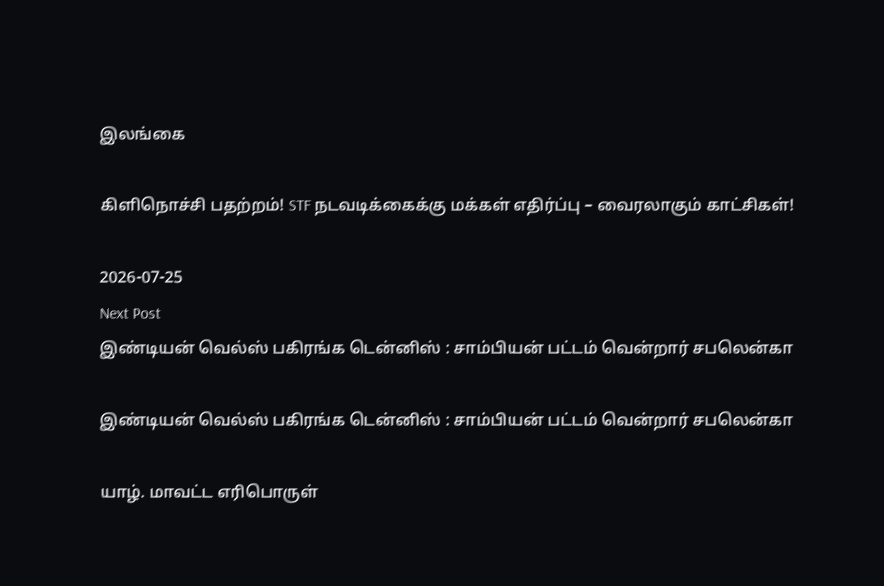இலங்கை

கிளிநொச்சி பதற்றம்! STF நடவடிக்கைக்கு மக்கள் எதிர்ப்பு – வைரலாகும் காட்சிகள்!

2026-07-25
Next Post
இண்டியன் வெல்ஸ் பகிரங்க டென்னிஸ் : சாம்பியன் பட்டம் வென்றார் சபலென்கா

இண்டியன் வெல்ஸ் பகிரங்க டென்னிஸ் : சாம்பியன் பட்டம் வென்றார் சபலென்கா

யாழ். மாவட்ட எரிபொருள்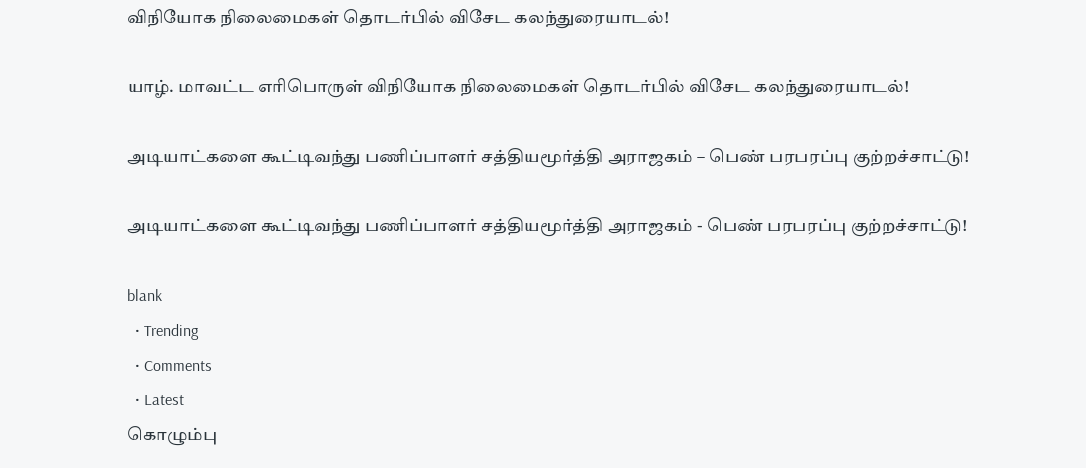விநியோக நிலைமைகள் தொடர்பில் விசேட கலந்துரையாடல்!

யாழ். மாவட்ட எரிபொருள் விநியோக நிலைமைகள் தொடர்பில் விசேட கலந்துரையாடல்!

அடியாட்களை கூட்டிவந்து பணிப்பாளர் சத்தியமூர்த்தி அராஜகம் – பெண் பரபரப்பு குற்றச்சாட்டு!

அடியாட்களை கூட்டிவந்து பணிப்பாளர் சத்தியமூர்த்தி அராஜகம் - பெண் பரபரப்பு குற்றச்சாட்டு!

blank
  • Trending
  • Comments
  • Latest
கொழும்பு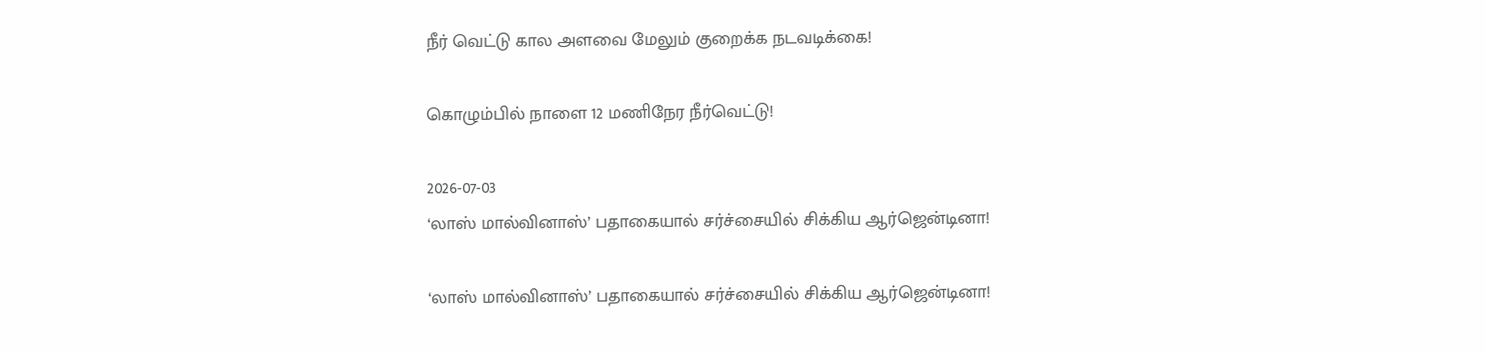நீர் வெட்டு கால அளவை மேலும் குறைக்க நடவடிக்கை!

கொழும்பில் நாளை 12 மணிநேர நீர்வெட்டு!

2026-07-03
‘லாஸ் மால்வினாஸ்’ பதாகையால் சர்ச்சையில் சிக்கிய ஆர்ஜென்டினா!

‘லாஸ் மால்வினாஸ்’ பதாகையால் சர்ச்சையில் சிக்கிய ஆர்ஜென்டினா!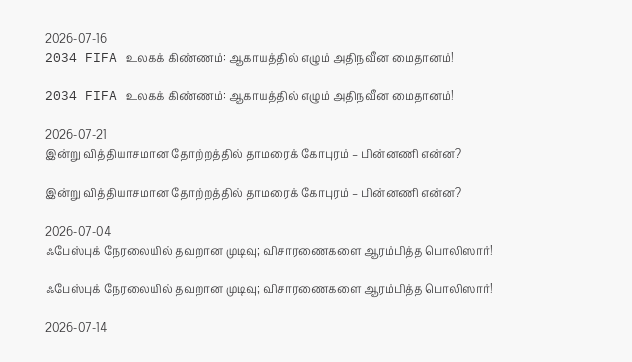2026-07-16
2034 FIFA உலகக் கிண்ணம்: ஆகாயத்தில் எழும் அதிநவீன மைதானம்!

2034 FIFA உலகக் கிண்ணம்: ஆகாயத்தில் எழும் அதிநவீன மைதானம்!

2026-07-21
இன்று வித்தியாசமான தோற்றத்தில் தாமரைக் கோபுரம் – பின்னணி என்ன?

இன்று வித்தியாசமான தோற்றத்தில் தாமரைக் கோபுரம் – பின்னணி என்ன?

2026-07-04
ஃபேஸ்புக் நேரலையில் தவறான முடிவு; விசாரணைகளை ஆரம்பித்த பொலிஸார்!

ஃபேஸ்புக் நேரலையில் தவறான முடிவு; விசாரணைகளை ஆரம்பித்த பொலிஸார்!

2026-07-14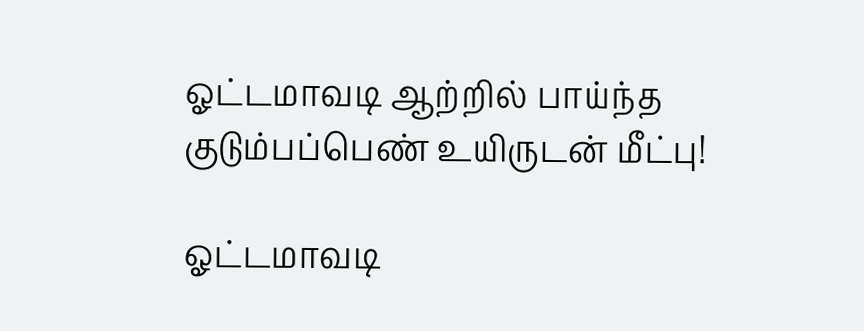ஓட்டமாவடி ஆற்றில் பாய்ந்த குடும்பப்பெண் உயிருடன் மீட்பு!

ஓட்டமாவடி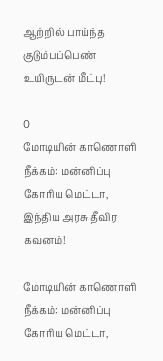ஆற்றில் பாய்ந்த குடும்பப்பெண் உயிருடன் மீட்பு!

0
மோடியின் காணொளி நீக்கம்: மன்னிப்பு கோரிய மெட்டா, இந்திய அரசு தீவிர கவனம்!

மோடியின் காணொளி நீக்கம்: மன்னிப்பு கோரிய மெட்டா,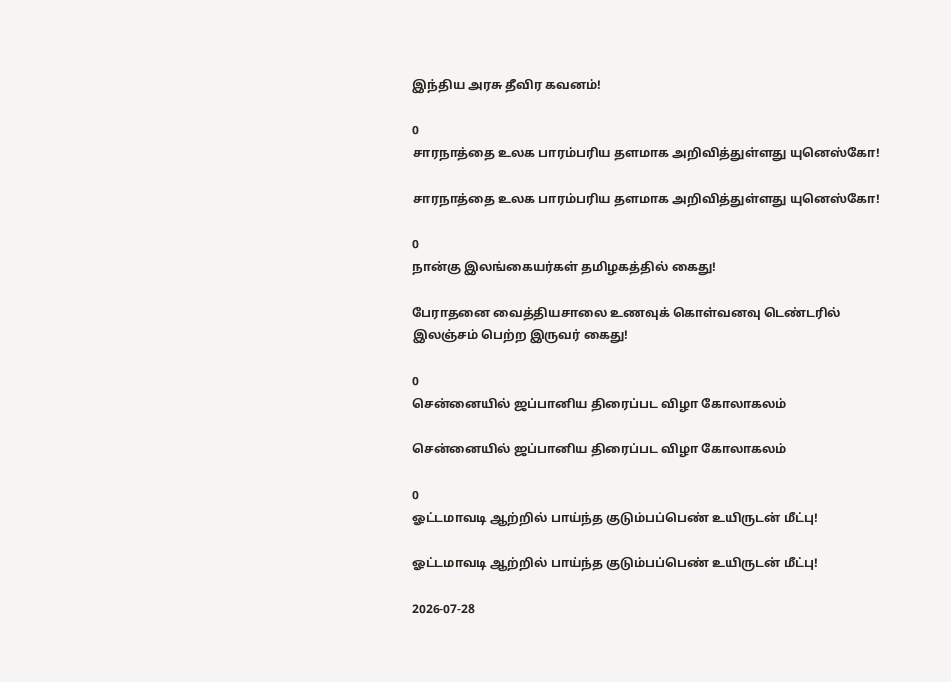இந்திய அரசு தீவிர கவனம்!

0
சாரநாத்தை உலக பாரம்பரிய தளமாக அறிவித்துள்ளது யுனெஸ்கோ!

சாரநாத்தை உலக பாரம்பரிய தளமாக அறிவித்துள்ளது யுனெஸ்கோ!

0
நான்கு இலங்கையர்கள் தமிழகத்தில் கைது!

பேராதனை வைத்தியசாலை உணவுக் கொள்வனவு டெண்டரில் இலஞ்சம் பெற்ற இருவர் கைது!

0
சென்னையில் ஜப்பானிய திரைப்பட விழா கோலாகலம்

சென்னையில் ஜப்பானிய திரைப்பட விழா கோலாகலம்

0
ஓட்டமாவடி ஆற்றில் பாய்ந்த குடும்பப்பெண் உயிருடன் மீட்பு!

ஓட்டமாவடி ஆற்றில் பாய்ந்த குடும்பப்பெண் உயிருடன் மீட்பு!

2026-07-28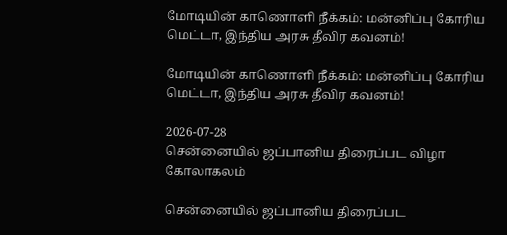மோடியின் காணொளி நீக்கம்: மன்னிப்பு கோரிய மெட்டா, இந்திய அரசு தீவிர கவனம்!

மோடியின் காணொளி நீக்கம்: மன்னிப்பு கோரிய மெட்டா, இந்திய அரசு தீவிர கவனம்!

2026-07-28
சென்னையில் ஜப்பானிய திரைப்பட விழா கோலாகலம்

சென்னையில் ஜப்பானிய திரைப்பட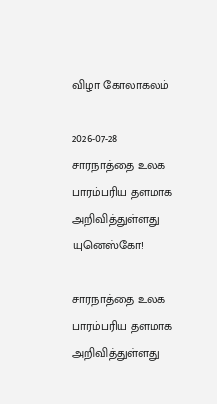விழா கோலாகலம்

2026-07-28
சாரநாத்தை உலக பாரம்பரிய தளமாக அறிவித்துள்ளது யுனெஸ்கோ!

சாரநாத்தை உலக பாரம்பரிய தளமாக அறிவித்துள்ளது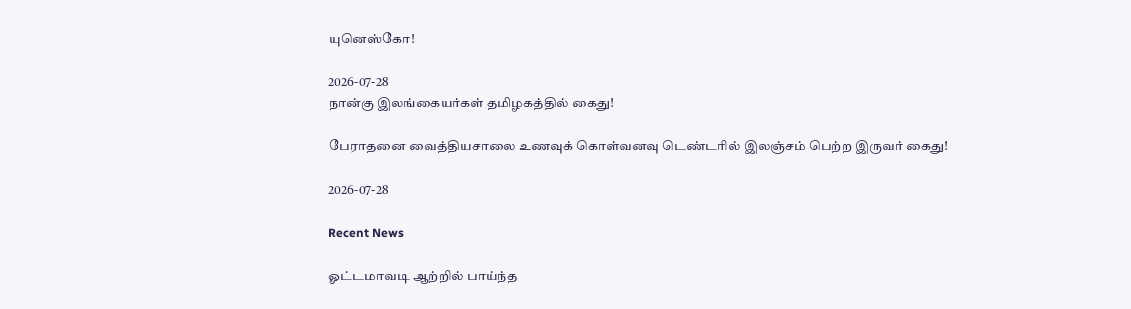யுனெஸ்கோ!

2026-07-28
நான்கு இலங்கையர்கள் தமிழகத்தில் கைது!

பேராதனை வைத்தியசாலை உணவுக் கொள்வனவு டெண்டரில் இலஞ்சம் பெற்ற இருவர் கைது!

2026-07-28

Recent News

ஓட்டமாவடி ஆற்றில் பாய்ந்த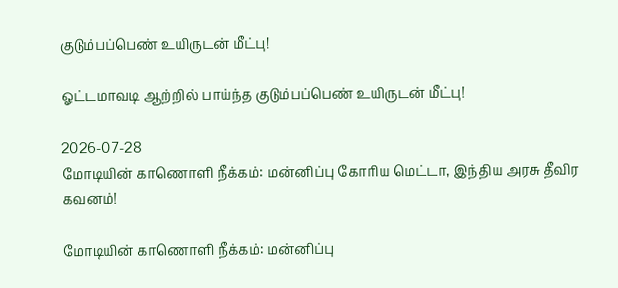குடும்பப்பெண் உயிருடன் மீட்பு!

ஓட்டமாவடி ஆற்றில் பாய்ந்த குடும்பப்பெண் உயிருடன் மீட்பு!

2026-07-28
மோடியின் காணொளி நீக்கம்: மன்னிப்பு கோரிய மெட்டா, இந்திய அரசு தீவிர கவனம்!

மோடியின் காணொளி நீக்கம்: மன்னிப்பு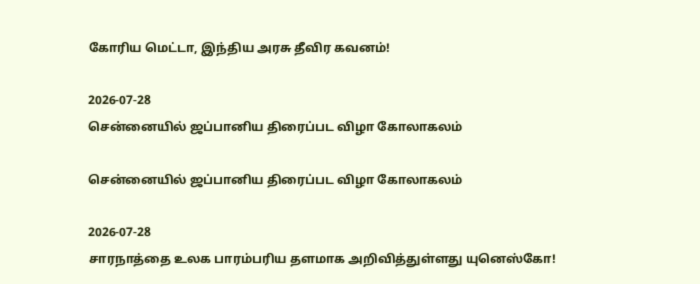கோரிய மெட்டா, இந்திய அரசு தீவிர கவனம்!

2026-07-28
சென்னையில் ஜப்பானிய திரைப்பட விழா கோலாகலம்

சென்னையில் ஜப்பானிய திரைப்பட விழா கோலாகலம்

2026-07-28
சாரநாத்தை உலக பாரம்பரிய தளமாக அறிவித்துள்ளது யுனெஸ்கோ!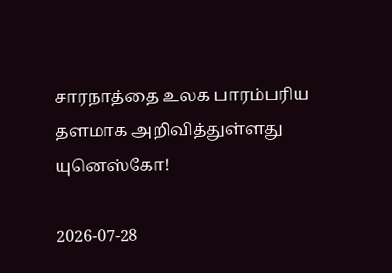சாரநாத்தை உலக பாரம்பரிய தளமாக அறிவித்துள்ளது யுனெஸ்கோ!

2026-07-28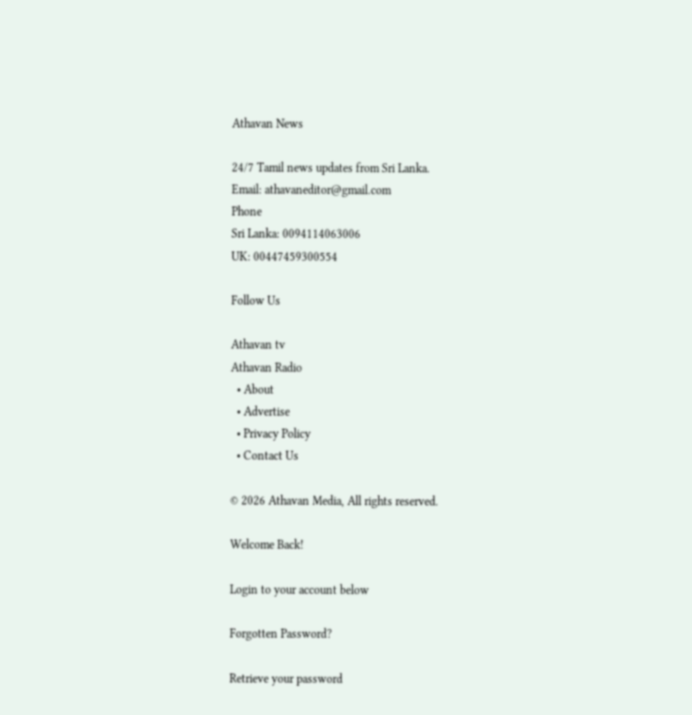Athavan News

24/7 Tamil news updates from Sri Lanka.
Email: athavaneditor@gmail.com
Phone
Sri Lanka: 0094114063006
UK: 00447459300554

Follow Us

Athavan tv
Athavan Radio
  • About
  • Advertise
  • Privacy Policy
  • Contact Us

© 2026 Athavan Media, All rights reserved.

Welcome Back!

Login to your account below

Forgotten Password?

Retrieve your password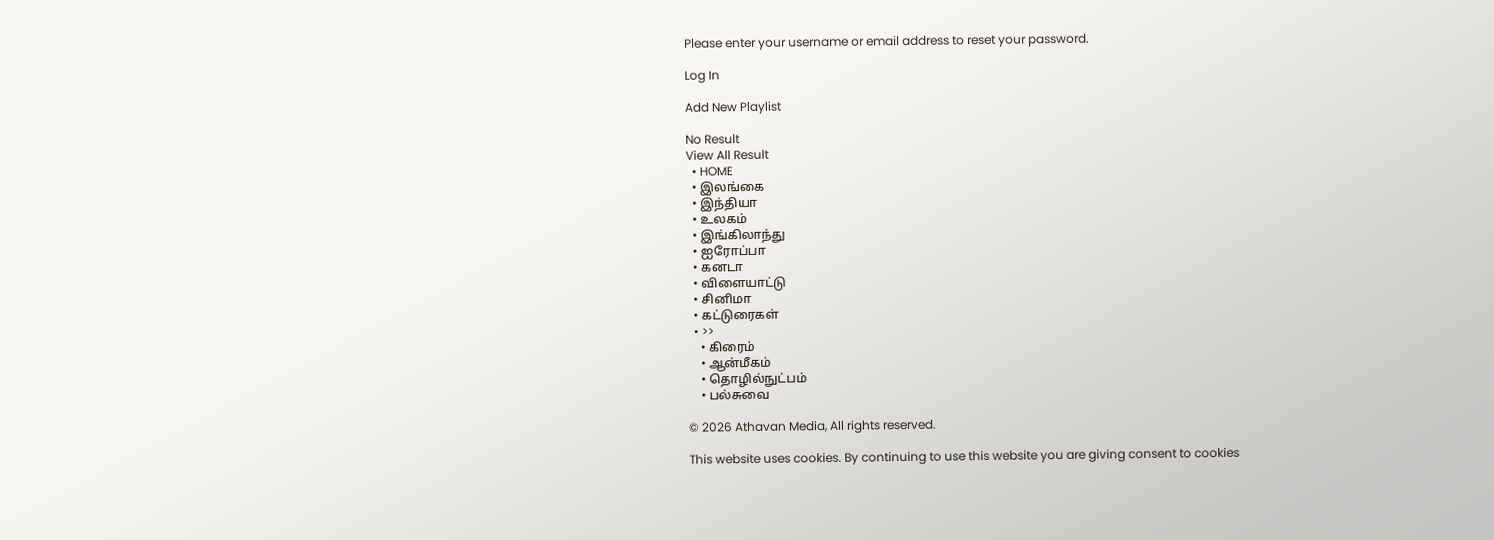Please enter your username or email address to reset your password.

Log In

Add New Playlist

No Result
View All Result
  • HOME
  • இலங்கை
  • இந்தியா
  • உலகம்
  • இங்கிலாந்து
  • ஐரோப்பா
  • கனடா
  • விளையாட்டு
  • சினிமா
  • கட்டுரைகள்
  • >>
    • கிரைம்
    • ஆன்மீகம்
    • தொழில்நுட்பம்
    • பல்சுவை

© 2026 Athavan Media, All rights reserved.

This website uses cookies. By continuing to use this website you are giving consent to cookies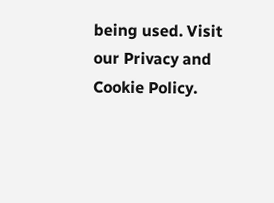being used. Visit our Privacy and Cookie Policy.